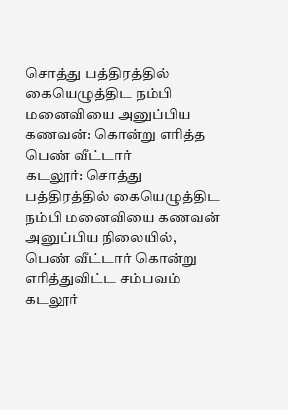சொத்து பத்திரத்தில் கையெழுத்திட நம்பி மனைவியை அனுப்பிய கணவன்: கொன்று எரித்த பெண் வீட்டார்
கடலூர்: சொத்து பத்திரத்தில் கையெழுத்திட நம்பி மனைவியை கணவன் அனுப்பிய நிலையில், பெண் வீட்டார் கொன்று எரித்துவிட்ட சம்பவம் கடலூர்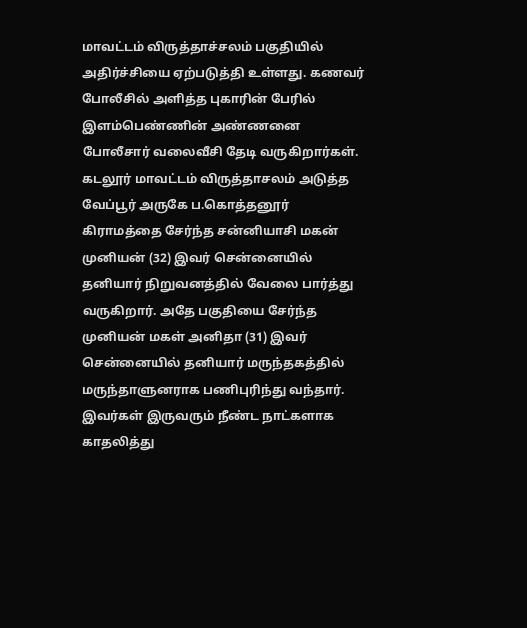மாவட்டம் விருத்தாச்சலம் பகுதியில் அதிர்ச்சியை ஏற்படுத்தி உள்ளது. கணவர் போலீசில் அளித்த புகாரின் பேரில் இளம்பெண்ணின் அண்ணனை போலீசார் வலைவீசி தேடி வருகிறார்கள்.
கடலூர் மாவட்டம் விருத்தாசலம் அடுத்த வேப்பூர் அருகே ப.கொத்தனூர் கிராமத்தை சேர்ந்த சன்னியாசி மகன் முனியன் (32) இவர் சென்னையில் தனியார் நிறுவனத்தில் வேலை பார்த்து வருகிறார். அதே பகுதியை சேர்ந்த முனியன் மகள் அனிதா (31) இவர் சென்னையில் தனியார் மருந்தகத்தில் மருந்தாளுனராக பணிபுரிந்து வந்தார்.
இவர்கள் இருவரும் நீண்ட நாட்களாக காதலித்து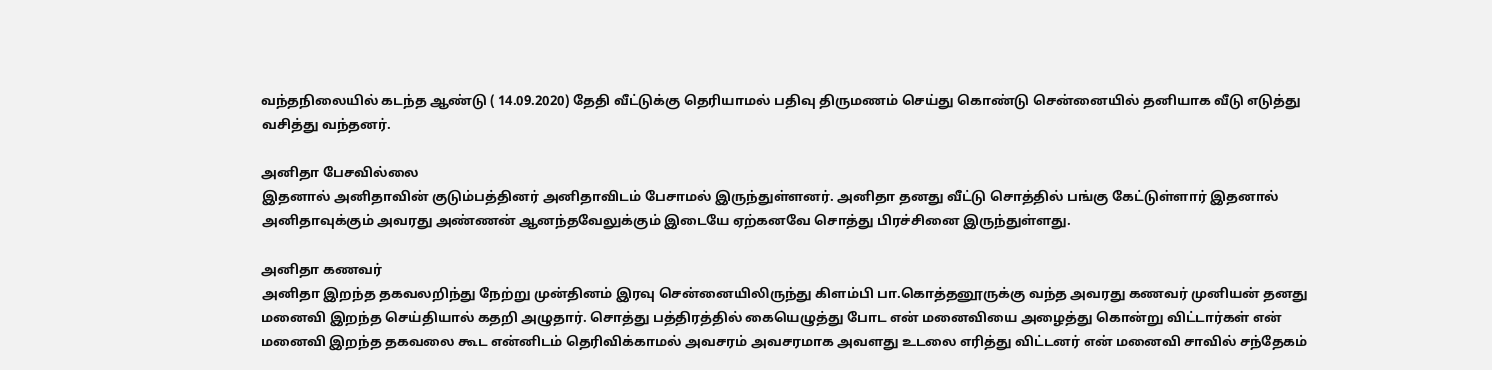வந்தநிலையில் கடந்த ஆண்டு ( 14.09.2020) தேதி வீட்டுக்கு தெரியாமல் பதிவு திருமணம் செய்து கொண்டு சென்னையில் தனியாக வீடு எடுத்து வசித்து வந்தனர்.

அனிதா பேசவில்லை
இதனால் அனிதாவின் குடும்பத்தினர் அனிதாவிடம் பேசாமல் இருந்துள்ளனர். அனிதா தனது வீட்டு சொத்தில் பங்கு கேட்டுள்ளார் இதனால் அனிதாவுக்கும் அவரது அண்ணன் ஆனந்தவேலுக்கும் இடையே ஏற்கனவே சொத்து பிரச்சினை இருந்துள்ளது.

அனிதா கணவர்
அனிதா இறந்த தகவலறிந்து நேற்று முன்தினம் இரவு சென்னையிலிருந்து கிளம்பி பா.கொத்தனூருக்கு வந்த அவரது கணவர் முனியன் தனது மனைவி இறந்த செய்தியால் கதறி அழுதார். சொத்து பத்திரத்தில் கையெழுத்து போட என் மனைவியை அழைத்து கொன்று விட்டார்கள் என் மனைவி இறந்த தகவலை கூட என்னிடம் தெரிவிக்காமல் அவசரம் அவசரமாக அவளது உடலை எரித்து விட்டனர் என் மனைவி சாவில் சந்தேகம்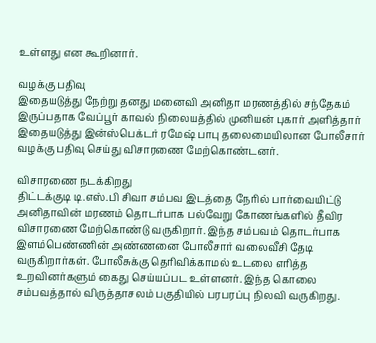உள்ளது என கூறினார்.

வழக்கு பதிவு
இதையடுத்து நேற்று தனது மனைவி அனிதா மரணத்தில் சந்தேகம் இருப்பதாக வேப்பூர் காவல் நிலையத்தில் முனியன் புகார் அளித்தார் இதையடுத்து இன்ஸ்பெக்டர் ரமேஷ் பாபு தலைமையிலான போலீசார் வழக்கு பதிவு செய்து விசாரணை மேற்கொண்டனர்.

விசாரணை நடக்கிறது
திட்டக்குடி டி.எஸ்.பி சிவா சம்பவ இடத்தை நேரில் பார்வையிட்டு அனிதாவின் மரணம் தொடர்பாக பல்வேறு கோணங்களில் தீவிர விசாரணை மேற்கொண்டு வருகிறார். இந்த சம்பவம் தொடர்பாக இளம்பெண்ணின் அண்ணனை போலீசார் வலைவீசி தேடி வருகிறார்கள். போலீசுக்கு தெரிவிக்காமல் உடலை எரித்த உறவினர்களும் கைது செய்யப்பட உள்ளனர். இந்த கொலை சம்பவத்தால் விருத்தாசலம் பகுதியில் பரபரப்பு நிலவி வருகிறது.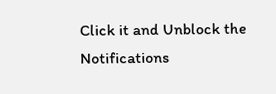Click it and Unblock the Notifications